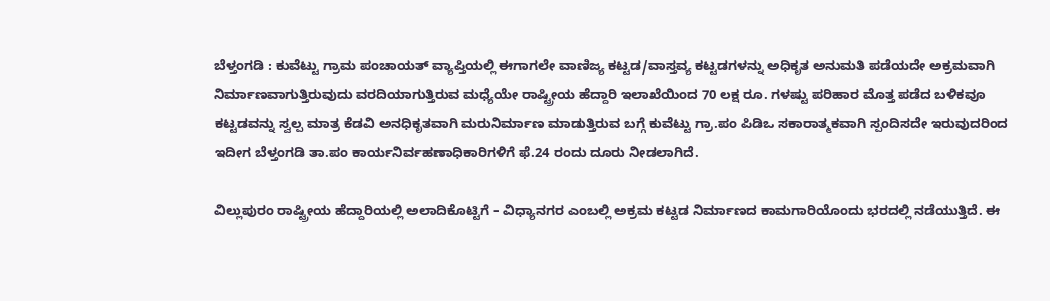ಬೆಳ್ತಂಗಡಿ : ಕುವೆಟ್ಟು ಗ್ರಾಮ ಪಂಚಾಯತ್ ವ್ಯಾಪ್ತಿಯಲ್ಲಿ ಈಗಾಗಲೇ ವಾಣಿಜ್ಯ ಕಟ್ಟಡ/ವಾಸ್ತವ್ಯ ಕಟ್ಟಡಗಳನ್ನು ಅಧಿಕೃತ ಅನುಮತಿ ಪಡೆಯದೇ ಅಕ್ರಮವಾಗಿ ನಿರ್ಮಾಣವಾಗುತ್ತಿರುವುದು ವರದಿಯಾಗುತ್ತಿರುವ ಮಧ್ಯೆಯೇ ರಾಷ್ಟ್ರೀಯ ಹೆದ್ದಾರಿ ಇಲಾಖೆಯಿಂದ 70 ಲಕ್ಷ ರೂ. ಗಳಷ್ಟು ಪರಿಹಾರ ಮೊತ್ತ ಪಡೆದ ಬಳಿಕವೂ ಕಟ್ಟಡವನ್ನು ಸ್ವಲ್ಪ ಮಾತ್ರ ಕೆಡವಿ ಅನಧಿಕೃತವಾಗಿ ಮರುನಿರ್ಮಾಣ ಮಾಡುತ್ತಿರುವ ಬಗ್ಗೆ ಕುವೆಟ್ಟು ಗ್ರಾ.ಪಂ ಪಿಡಿಒ ಸಕಾರಾತ್ಮಕವಾಗಿ ಸ್ಪಂದಿಸದೇ ಇರುವುದರಿಂದ ಇದೀಗ ಬೆಳ್ತಂಗಡಿ ತಾ.ಪಂ ಕಾರ್ಯನಿರ್ವಹಣಾಧಿಕಾರಿಗಳಿಗೆ ಫೆ.24 ರಂದು ದೂರು ನೀಡಲಾಗಿದೆ.

ವಿಲ್ಲುಪುರಂ ರಾಷ್ಟ್ರೀಯ ಹೆದ್ದಾರಿಯಲ್ಲಿ ಅಲಾದಿಕೊಟ್ಟಿಗೆ – ವಿಧ್ಯಾನಗರ ಎಂಬಲ್ಲಿ ಅಕ್ರಮ ಕಟ್ಟಡ ನಿರ್ಮಾಣದ ಕಾಮಗಾರಿಯೊಂದು ಭರದಲ್ಲಿ ನಡೆಯುತ್ತಿದೆ. ಈ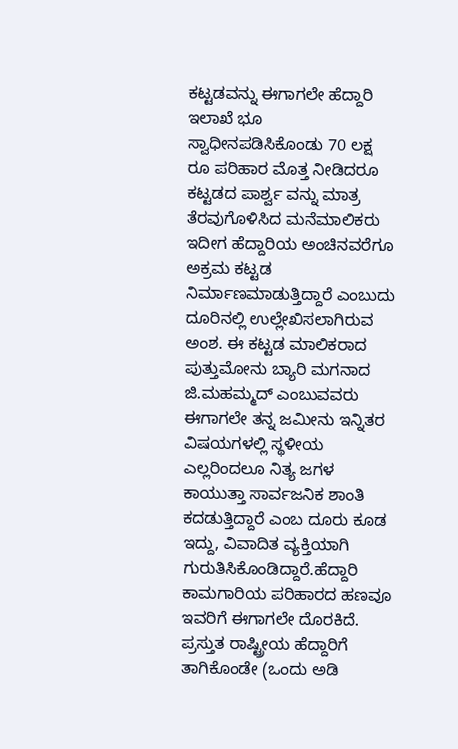ಕಟ್ಟಡವನ್ನು ಈಗಾಗಲೇ ಹೆದ್ದಾರಿ ಇಲಾಖೆ ಭೂ ಸ್ವಾಧೀನಪಡಿಸಿಕೊಂಡು 70 ಲಕ್ಷ ರೂ ಪರಿಹಾರ ಮೊತ್ತ ನೀಡಿದರೂ ಕಟ್ಟಡದ ಪಾರ್ಶ್ವ ವನ್ನು ಮಾತ್ರ ತೆರವುಗೊಳಿಸಿದ ಮನೆಮಾಲಿಕರು ಇದೀಗ ಹೆದ್ದಾರಿಯ ಅಂಚಿನವರೆಗೂ ಅಕ್ರಮ ಕಟ್ಟಡ ನಿರ್ಮಾಣಮಾಡುತ್ತಿದ್ದಾರೆ ಎಂಬುದು ದೂರಿನಲ್ಲಿ ಉಲ್ಲೇಖಿಸಲಾಗಿರುವ ಅಂಶ. ಈ ಕಟ್ಟಡ ಮಾಲಿಕರಾದ ಪುತ್ತುಮೋನು ಬ್ಯಾರಿ ಮಗನಾದ ಜಿ.ಮಹಮ್ಮದ್ ಎಂಬುವವರು ಈಗಾಗಲೇ ತನ್ನ ಜಮೀನು ಇನ್ನಿತರ ವಿಷಯಗಳಲ್ಲಿ ಸ್ಥಳೀಯ ಎಲ್ಲರಿಂದಲೂ ನಿತ್ಯ ಜಗಳ ಕಾಯುತ್ತಾ ಸಾರ್ವಜನಿಕ ಶಾಂತಿ ಕದಡುತ್ತಿದ್ದಾರೆ ಎಂಬ ದೂರು ಕೂಡ ಇದ್ದು, ವಿವಾದಿತ ವ್ಯಕ್ತಿಯಾಗಿ ಗುರುತಿಸಿಕೊಂಡಿದ್ದಾರೆ.ಹೆದ್ದಾರಿ ಕಾಮಗಾರಿಯ ಪರಿಹಾರದ ಹಣವೂ ಇವರಿಗೆ ಈಗಾಗಲೇ ದೊರಕಿದೆ. ಪ್ರಸ್ತುತ ರಾಷ್ಟ್ರೀಯ ಹೆದ್ದಾರಿಗೆ ತಾಗಿಕೊಂಡೇ (ಒಂದು ಅಡಿ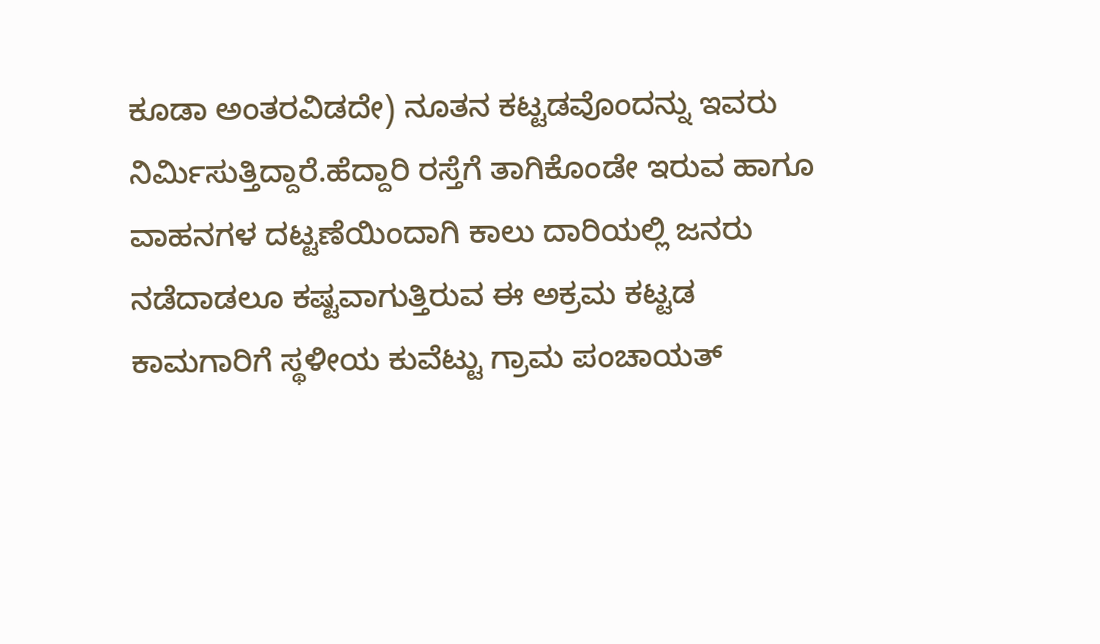ಕೂಡಾ ಅಂತರವಿಡದೇ) ನೂತನ ಕಟ್ಟಡವೊಂದನ್ನು ಇವರು ನಿರ್ಮಿಸುತ್ತಿದ್ದಾರೆ.ಹೆದ್ದಾರಿ ರಸ್ತೆಗೆ ತಾಗಿಕೊಂಡೇ ಇರುವ ಹಾಗೂ ವಾಹನಗಳ ದಟ್ಟಣೆಯಿಂದಾಗಿ ಕಾಲು ದಾರಿಯಲ್ಲಿ ಜನರು ನಡೆದಾಡಲೂ ಕಷ್ಟವಾಗುತ್ತಿರುವ ಈ ಅಕ್ರಮ ಕಟ್ಟಡ ಕಾಮಗಾರಿಗೆ ಸ್ಥಳೀಯ ಕುವೆಟ್ಟು ಗ್ರಾಮ ಪಂಚಾಯತ್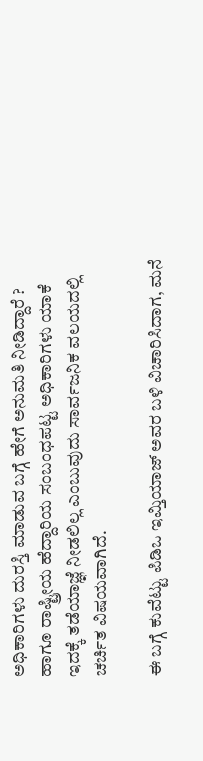ಅಧಿಕಾರಿಗಳು ದುರಸ್ತಿ ಮಾಡುವ ಬಗ್ಗೆ ಹೇಗೆ ಅನುಮತಿ ನೀಡಿದ್ದಾರೆ ? ಹಾಗೂ ರಾಷ್ಟ್ರೀಯ ಹೆದ್ದಾರಿಯ ಸಂಬಂಧಪಟ್ಟ ಅಧಿಕಾರಿಗಳು ಯಾಕೆ ಇದಕ್ಕೆ ತಡೆಯಾಜ್ಞೆ ನೀಡಲಿಲ್ಲ ಎಂಬುವುದು ಸಾರ್ವಜನಿಕ ವಲಯದಲ್ಲಿ ಚರ್ಚಿತ ವಿಷಯವಾಗಿದೆ.

ಈ ಬಗ್ಗೆ ಕುವೆಟ್ಟು ಪಿಡಿಒ ಇಮ್ತಿಯಾಜ್ ಅವರ ಬಳಿ ವಿಚಾರಿಸಿದಾಗ, ಮನೆ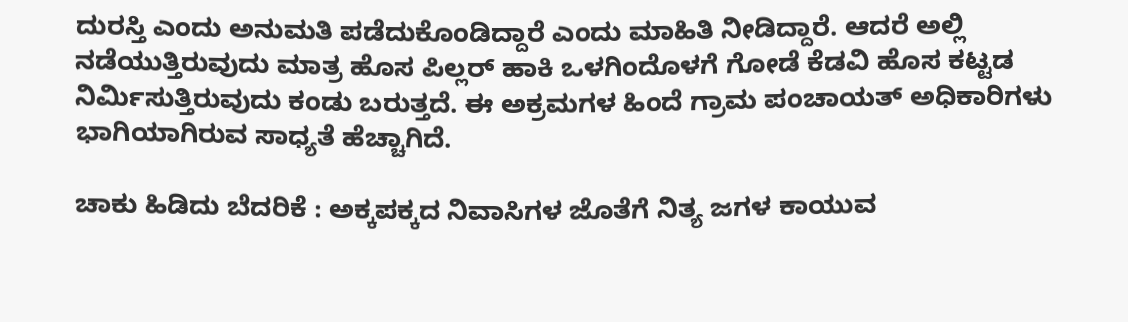ದುರಸ್ತಿ ಎಂದು ಅನುಮತಿ ಪಡೆದುಕೊಂಡಿದ್ದಾರೆ ಎಂದು ಮಾಹಿತಿ ನೀಡಿದ್ದಾರೆ. ಆದರೆ ಅಲ್ಲಿ ನಡೆಯುತ್ತಿರುವುದು ಮಾತ್ರ ಹೊಸ ಪಿಲ್ಲರ್ ಹಾಕಿ ಒಳಗಿಂದೊಳಗೆ ಗೋಡೆ ಕೆಡವಿ ಹೊಸ ಕಟ್ಟಡ ನಿರ್ಮಿಸುತ್ತಿರುವುದು ಕಂಡು ಬರುತ್ತದೆ. ಈ ಅಕ್ರಮಗಳ ಹಿಂದೆ ಗ್ರಾಮ ಪಂಚಾಯತ್ ಅಧಿಕಾರಿಗಳು ಭಾಗಿಯಾಗಿರುವ ಸಾಧ್ಯತೆ ಹೆಚ್ಚಾಗಿದೆ.

ಚಾಕು ಹಿಡಿದು ಬೆದರಿಕೆ : ಅಕ್ಕಪಕ್ಕದ ನಿವಾಸಿಗಳ ಜೊತೆಗೆ ನಿತ್ಯ ಜಗಳ ಕಾಯುವ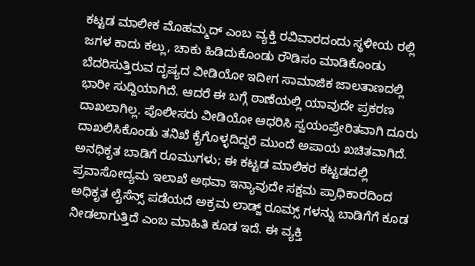ಕಟ್ಟಡ ಮಾಲೀಕ ಮೊಹಮ್ಮದ್ ಎಂಬ ವ್ಯಕ್ತಿ ರವಿವಾರದಂದು ಸ್ಥಳೀಯ ರಲ್ಲಿ ಜಗಳ ಕಾದು ಕಲ್ಲು, ಚಾಕು ಹಿಡಿದುಕೊಂಡು ರೌಡಿಸಂ ಮಾಡಿಕೊಂಡು ಬೆದರಿಸುತ್ತಿರುವ ದೃಷ್ಯದ ವೀಡಿಯೋ ಇದೀಗ ಸಾಮಾಜಿಕ ಜಾಲತಾಣದಲ್ಲಿ ಭಾರೀ ಸುದ್ದಿಯಾಗಿದೆ. ಆದರೆ ಈ ಬಗ್ಗೆ ಠಾಣೆಯಲ್ಲಿ ಯಾವುದೇ ಪ್ರಕರಣ ದಾಖಲಾಗಿಲ್ಲ. ಪೊಲೀಸರು ವೀಡಿಯೋ ಆಧರಿಸಿ ಸ್ವಯಂಪ್ರೇರಿತವಾಗಿ ದೂರು ದಾಖಲಿಸಿಕೊಂಡು ತನಿಖೆ ಕೈಗೊಳ್ಳದಿದ್ದರೆ ಮುಂದೆ ಅಪಾಯ ಖಚಿತವಾಗಿದೆ.
ಅನಧಿಕೃತ ಬಾಡಿಗೆ ರೂಮುಗಳು; ಈ ಕಟ್ಟಡ ಮಾಲಿಕರ ಕಟ್ಟಡದಲ್ಲಿ ಪ್ರವಾಸೋದ್ಯಮ ಇಲಾಖೆ ಅಥವಾ ಇನ್ಯಾವುದೇ ಸಕ್ಷಮ ಪ್ರಾಧಿಕಾರದಿಂದ ಅಧಿಕೃತ ಲೈಸೆನ್ಸ್ ಪಡೆಯದೆ ಅಕ್ರಮ ಲಾಡ್ಜ್ ರೂಮ್ಸ್ ಗಳನ್ನು ಬಾಡಿಗೆಗೆ ಕೂಡ ನೀಡಲಾಗುತ್ತಿದೆ ಎಂಬ ಮಾಹಿತಿ ಕೂಡ ಇದೆ. ಈ ವ್ಯಕ್ತಿ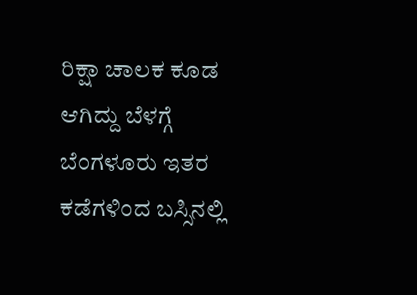ರಿಕ್ಷಾ ಚಾಲಕ ಕೂಡ ಆಗಿದ್ದು ಬೆಳಗ್ಗೆ ಬೆಂಗಳೂರು ಇತರ ಕಡೆಗಳಿಂದ ಬಸ್ಸಿನಲ್ಲಿ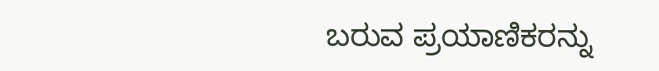ಬರುವ ಪ್ರಯಾಣಿಕರನ್ನು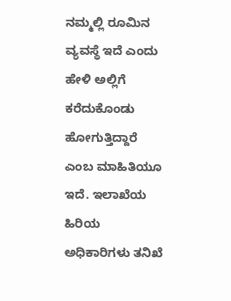ನಮ್ಮಲ್ಲಿ ರೂಮಿನ ವ್ಯವಸ್ಥೆ ಇದೆ ಎಂದು ಹೇಳಿ ಅಲ್ಲಿಗೆ ಕರೆದುಕೊಂಡು ಹೋಗುತ್ತಿದ್ದಾರೆ ಎಂಬ ಮಾಹಿತಿಯೂ ಇದೆ. ಇಲಾಖೆಯ ಹಿರಿಯ ಅಧಿಕಾರಿಗಳು ತನಿಖೆ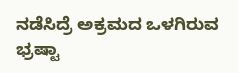ನಡೆಸಿದ್ರೆ ಅಕ್ರಮದ ಒಳಗಿರುವ ಭ್ರಷ್ಟಾ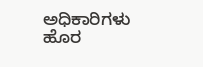ಅಧಿಕಾರಿಗಳು ಹೊರ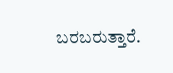ಬರಬರುತ್ತಾರೆ.